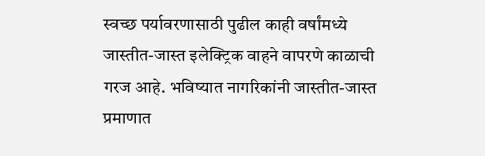स्वच्छ पर्यावरणासाठी पुढील काही वर्षांमध्ये जास्तीत-जास्त इलेक्ट्रिक वाहने वापरणे काळाची गरज आहे. भविष्यात नागरिकांनी जास्तीत-जास्त प्रमाणात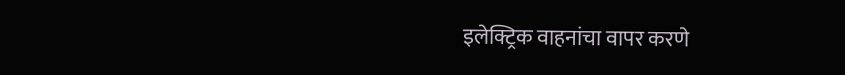इलेक्ट्रिक वाहनांचा वापर करणे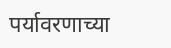पर्यावरणाच्या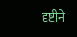दृष्टीने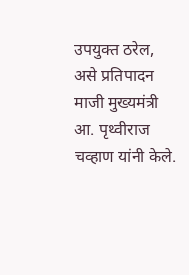उपयुक्त ठरेल, असे प्रतिपादन माजी मुख्यमंत्री आ. पृथ्वीराज चव्हाण यांनी केले.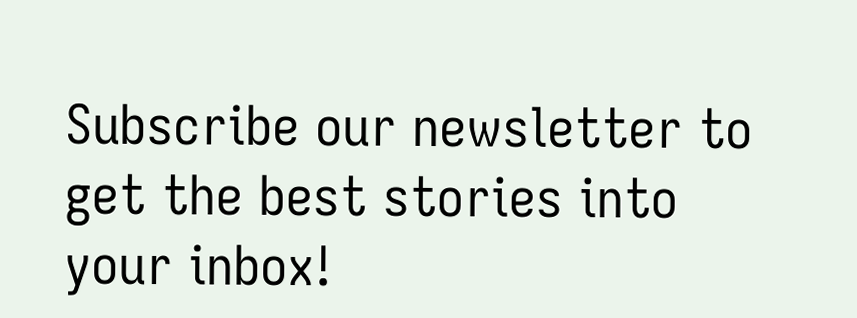Subscribe our newsletter to get the best stories into your inbox!